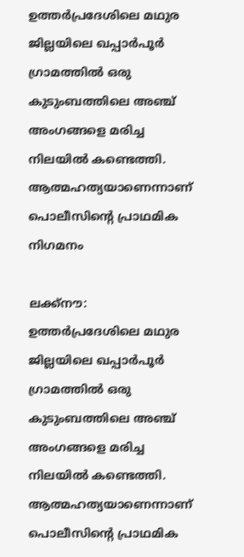ഉത്തർപ്രദേശിലെ മഥുര ജില്ലയിലെ ഖപ്പാർപൂർ ഗ്രാമത്തിൽ ഒരു കുടുംബത്തിലെ അഞ്ച് അംഗങ്ങളെ മരിച്ച നിലയിൽ കണ്ടെത്തി. ആത്മഹത്യയാണെന്നാണ് പൊലീസിന്‍റെ പ്രാഥമിക നിഗമനം

ലക്ക്നൗ: ഉത്തർപ്രദേശിലെ മഥുര ജില്ലയിലെ ഖപ്പാർപൂർ ഗ്രാമത്തിൽ ഒരു കുടുംബത്തിലെ അഞ്ച് അംഗങ്ങളെ മരിച്ച നിലയിൽ കണ്ടെത്തി. ആത്മഹത്യയാണെന്നാണ് പൊലീസിന്‍റെ പ്രാഥമിക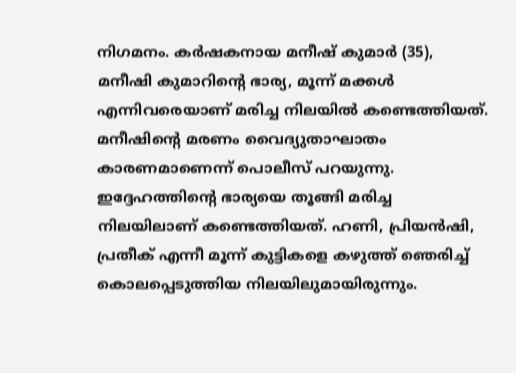നിഗമനം. കർഷകനായ മനീഷ് കുമാർ (35), മനീഷി കുമാറിന്‍റെ ഭാര്യ, മൂന്ന് മക്കൾ എന്നിവരെയാണ് മരിച്ച നിലയില്‍ കണ്ടെത്തിയത്. മനീഷിന്‍റെ മരണം വൈദ്യുതാഘാതം കാരണമാണെന്ന് പൊലീസ് പറയുന്നു. ഇദ്ദേഹത്തിന്‍റെ ഭാര്യയെ തൂങ്ങി മരിച്ച നിലയിലാണ് കണ്ടെത്തിയത്. ഹണി, പ്രിയൻഷി, പ്രതീക് എന്നീ മൂന്ന് കുട്ടികളെ കഴുത്ത് ഞെരിച്ച് കൊലപ്പെടുത്തിയ നിലയിലുമായിരുന്നും.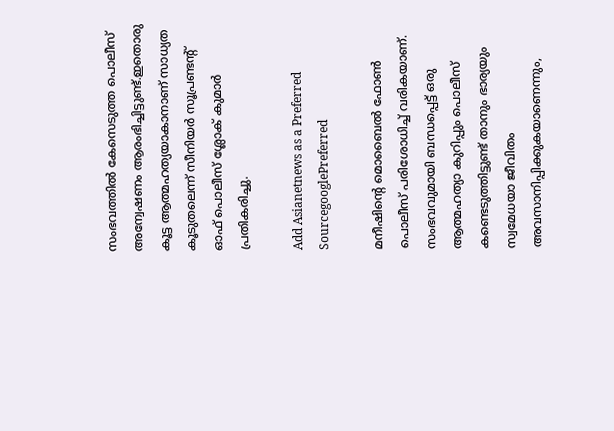സംഭവത്തില്‍ കേസെടുത്ത പൊലീസ് അന്വേഷണം ആരംഭിച്ചിട്ടുണ്ട്.ഇതൊരു കൂട്ട ആത്മഹത്യയാകാനാണ് സാധ്യത കൂടുതലെന്ന് സീനിയർ സൂപ്രണ്ടന്റ് ഓഫ് പൊലീസ് ശ്ലോക് കുമാർ പ്രതികരിച്ചു.

Add Asianetnews as a Preferred SourcegooglePreferred

മനീഷിന്‍റെ മൊബൈല്‍ ഫോണ്‍ പൊലീസ് പരിശോധിച്ച് വരികയാണ്. സംഭവവുമായി ബന്ധപ്പെട്ട് ഒരു ആത്മഹത്യാ കുറിപ്പും പൊലീസ് കണ്ടെടുത്തിട്ടുണ്ട് താനും ഭാര്യയും സ്വമേധയാ ജീവിതം അവസാനിപ്പിക്കുകയാണെന്നും,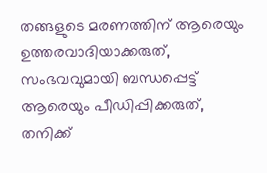തങ്ങളുടെ മരണത്തിന് ആരെയും ഉത്തരവാദിയാക്കരുത്, സംഭവവുമായി ബന്ധപ്പെട്ട് ആരെയും പീഡിപ്പിക്കരുത്, തനിക്ക്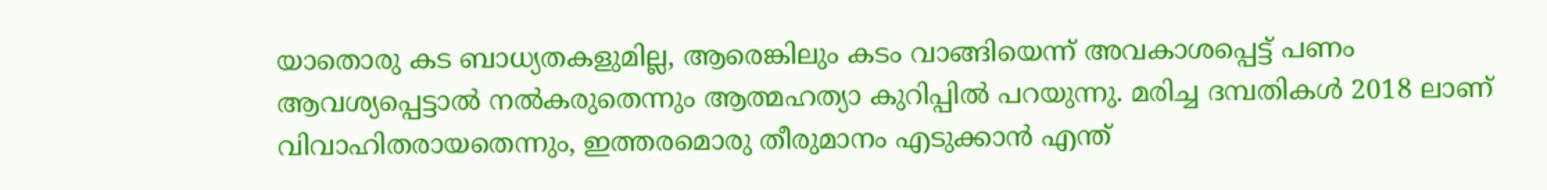യാതൊരു കട ബാധ്യതകളുമില്ല, ആരെങ്കിലും കടം വാങ്ങിയെന്ന് അവകാശപ്പെട്ട് പണം ആവശ്യപ്പെട്ടാൽ നൽകരുതെന്നും ആത്മഹത്യാ കുറിപ്പിൽ പറയുന്നു. മരിച്ച ദമ്പതികൾ 2018 ലാണ് വിവാഹിതരായതെന്നും, ഇത്തരമൊരു തീരുമാനം എടുക്കാൻ എന്ത്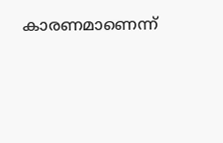കാരണമാണെന്ന്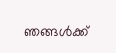ഞങ്ങൾക്ക്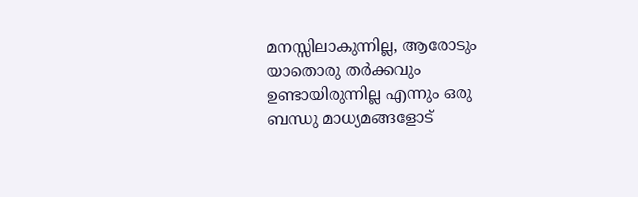മനസ്സിലാകുന്നില്ല, ആരോടും യാതൊരു തർക്കവും ഉണ്ടായിരുന്നില്ല എന്നും ഒരു ബന്ധു മാധ്യമങ്ങളോട്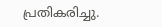പ്രതികരിച്ചു.